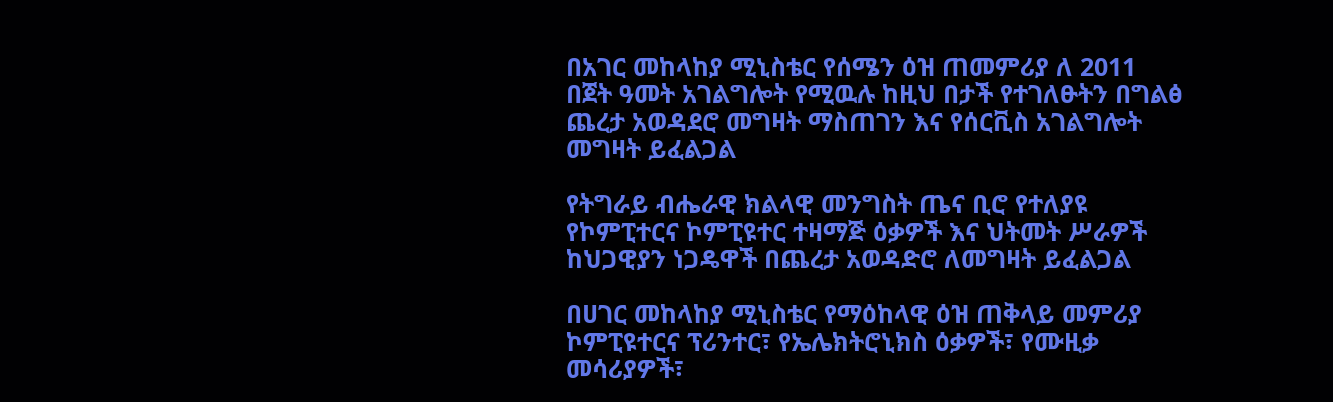በአገር መከላከያ ሚኒስቴር የሰሜን ዕዝ ጠመምሪያ ለ 2011 በጀት ዓመት አገልግሎት የሚዉሉ ከዚህ በታች የተገለፁትን በግልፅ ጨረታ አወዳደሮ መግዛት ማስጠገን እና የሰርቪስ አገልግሎት መግዛት ይፈልጋል

የትግራይ ብሔራዊ ክልላዊ መንግስት ጤና ቢሮ የተለያዩ የኮምፒተርና ኮምፒዩተር ተዛማጅ ዕቃዎች እና ህትመት ሥራዎች ከህጋዊያን ነጋዴዋች በጨረታ አወዳድሮ ለመግዛት ይፈልጋል

በሀገር መከላከያ ሚኒስቴር የማዕከላዊ ዕዝ ጠቅላይ መምሪያ ኮምፒዩተርና ፕሪንተር፣ የኤሌክትሮኒክስ ዕቃዎች፣ የሙዚቃ መሳሪያዎች፣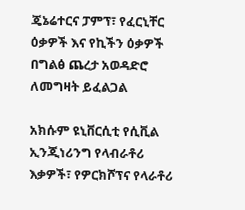ጄኔሬተርና ፓምፕ፣ የፈርኒቸር ዕቃዎች እና የኪችን ዕቃዎች በግልፅ ጨረታ አወዳድሮ ለመግዛት ይፈልጋል

አክሱም ዩኒቨርሲቲ የሲቪል ኢንጂነሪንግ የላብራቶሪ እቃዎች፣ የዎርክሾፕና የላራቶሪ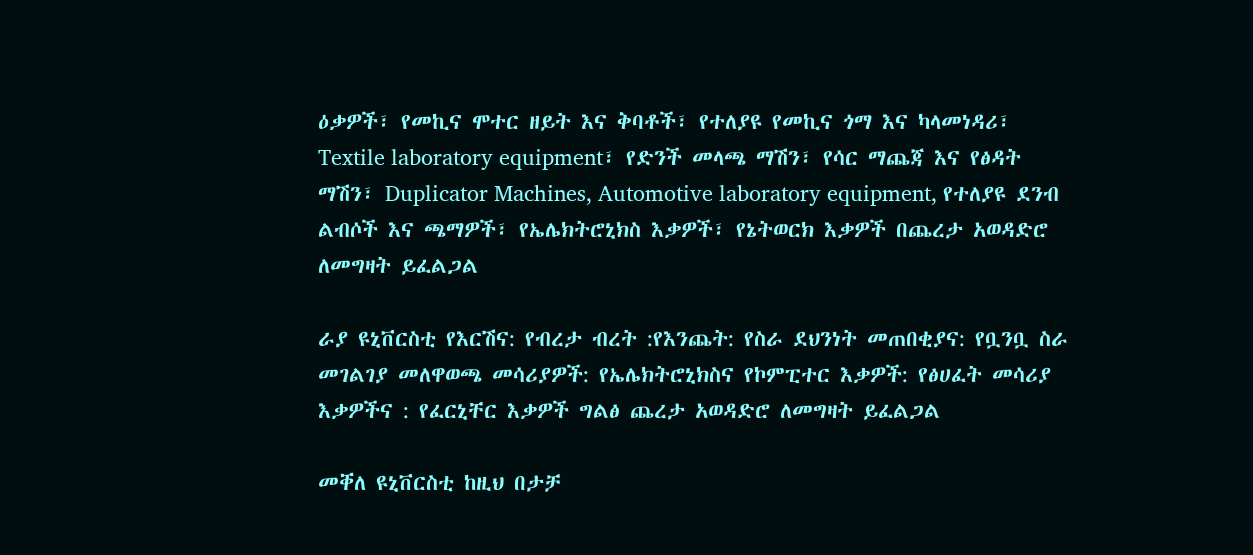ዕቃዎች፣ የመኪና ሞተር ዘይት እና ቅባቶች፣ የተለያዩ የመኪና ጎማ እና ካላመነዳሪ፣ Textile laboratory equipment፣ የድንች መላጫ ማሽን፣ የሳር ማጨጃ እና የፅዳት ማሽን፣ Duplicator Machines, Automotive laboratory equipment, የተለያዩ ደንብ ልብሶች እና ጫማዎች፣ የኤሌክትሮኒክስ እቃዎች፣ የኔትወርክ እቃዎች በጨረታ አወዳድሮ ለመግዛት ይፈልጋል

ራያ ዩኒቨርስቲ የእርሽና: የብረታ ብረት :የእንጨት: የስራ ደህንነት መጠበቂያና: የቧንቧ ስራ መገልገያ መለዋወጫ መሳሪያዎች: የኤሌክትሮኒክስና የኮምፒተር እቃዎች: የፅሀፈት መሳሪያ እቃዎችና : የፈርኒቸር እቃዎች ግልፅ ጨረታ አወዳድሮ ለመግዛት ይፈልጋል

መቐለ ዩኒቨርስቲ ከዚህ በታቻ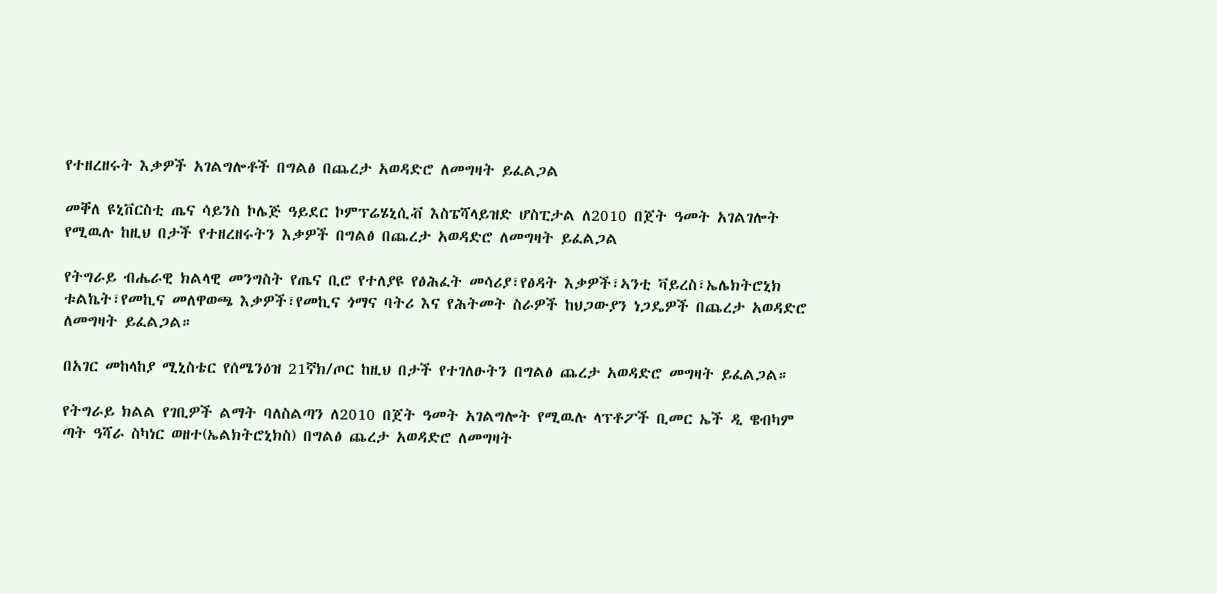የተዘረዘሩት እቃዎች አገልግሎቶች በግልፅ በጨረታ አወዳድሮ ለመግዛት ይፈልጋል

መቐለ ዩኒቨርስቲ ጤና ሳይንስ ኮሌጅ ዓይደር ኮምፕሬሄኒሲቭ እስፔሻላይዝድ ሆስፒታል ለ2010 በጀት ዓመት አገልገሎት የሚዉሉ ከዚህ በታች የተዘረዘሩትን እቃዎች በግልፅ በጨረታ አወዳድሮ ለመግዛት ይፈልጋል

የትግራይ ብሔራዊ ክልላዊ መንግስት የጤና ቢሮ የተለያዩ የፅሕፈት መሳሪያ፣የፅዳት እቃዎች፣ኣንቲ ቫይረስ፣ኤሌክትሮኒክ ቱልኬት፣የመኪና መለዋወጫ እቃዎች፣የመኪና ጎማና ባትሪ እና የሕትመት ስራዎች ከህጋውያን ነጋዴዎች በጨረታ አወዳድሮ ለመግዛት ይፈልጋል።

በአገር መከላከያ ሚኒስቴር የሰሜንዕዝ 21ኛክ/ጦር ከዚህ በታች የተገለፁትን በግልፅ ጨረታ አወዳድሮ መግዛት ይፈልጋል።

የትግራይ ክልል የገቢዎች ልማት ባለስልጣን ለ2010 በጀት ዓመት አገልግሎት የሚዉሉ ላፕቶፖች ቢመር ኤች ዲ ዌብካም ጣት ዓሻራ ስካነር ወዘተ(ኤልክትሮኒክስ) በግልፅ ጨረታ አወዳድሮ ለመግዛት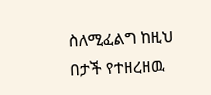ስለሚፈልግ ከዚህ በታች የተዘረዘዉ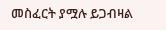መስፈርት ያሟሉ ይጋብዛል